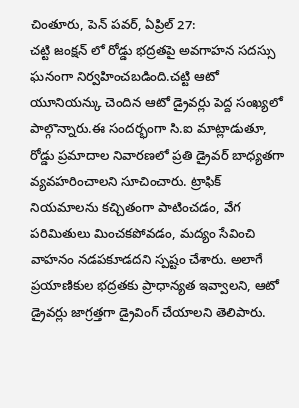చింతూరు, పెన్ పవర్, ఏప్రిల్ 27:
చట్టి జంక్షన్ లో రోడ్డు భద్రతపై అవగాహన సదస్సు ఘనంగా నిర్వహించబడింది.చట్టి ఆటో యూనియన్కు చెందిన ఆటో డ్రైవర్లు పెద్ద సంఖ్యలో పాల్గొన్నారు.ఈ సందర్భంగా సి.ఐ మాట్లాడుతూ, రోడ్డు ప్రమాదాల నివారణలో ప్రతి డ్రైవర్ బాధ్యతగా వ్యవహరించాలని సూచించారు. ట్రాఫిక్ నియమాలను కచ్చితంగా పాటించడం, వేగ పరిమితులు మించకపోవడం, మద్యం సేవించి వాహనం నడపకూడదని స్పష్టం చేశారు. అలాగే ప్రయాణికుల భద్రతకు ప్రాధాన్యత ఇవ్వాలని, ఆటో డ్రైవర్లు జాగ్రత్తగా డ్రైవింగ్ చేయాలని తెలిపారు.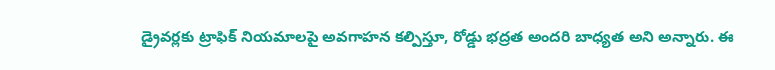డ్రైవర్లకు ట్రాఫిక్ నియమాలపై అవగాహన కల్పిస్తూ, రోడ్డు భద్రత అందరి బాధ్యత అని అన్నారు. ఈ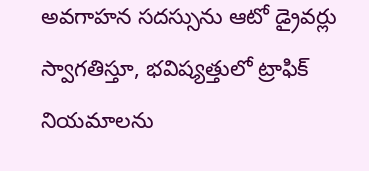అవగాహన సదస్సును ఆటో డ్రైవర్లు స్వాగతిస్తూ, భవిష్యత్తులో ట్రాఫిక్ నియమాలను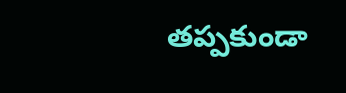తప్పకుండా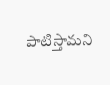పాటిస్తామని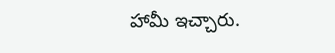హామీ ఇచ్చారు.